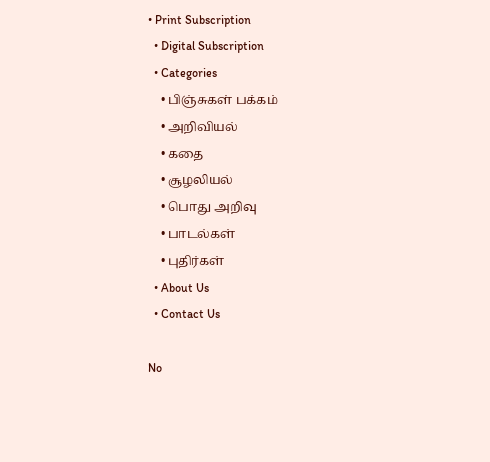• Print Subscription
  • Digital Subscription
  • Categories
    • பிஞ்சுகள் பக்கம்
    • அறிவியல்
    • கதை
    • சூழலியல்
    • பொது அறிவு
    • பாடல்கள்
    • புதிர்கள்
  • About Us
  • Contact Us

No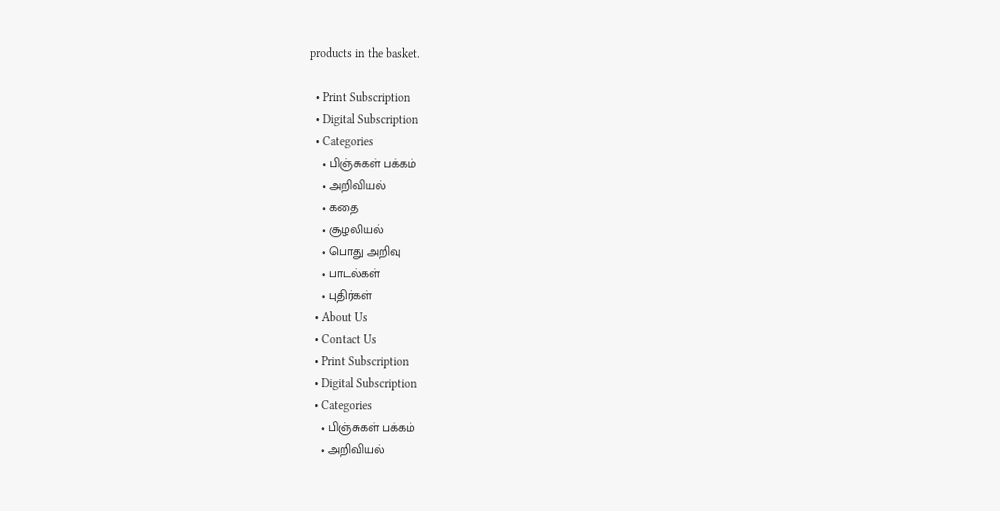products in the basket.

  • Print Subscription
  • Digital Subscription
  • Categories
    • பிஞ்சுகள் பக்கம்
    • அறிவியல்
    • கதை
    • சூழலியல்
    • பொது அறிவு
    • பாடல்கள்
    • புதிர்கள்
  • About Us
  • Contact Us
  • Print Subscription
  • Digital Subscription
  • Categories
    • பிஞ்சுகள் பக்கம்
    • அறிவியல்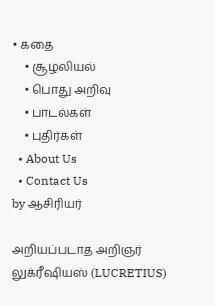• கதை
    • சூழலியல்
    • பொது அறிவு
    • பாடல்கள்
    • புதிர்கள்
  • About Us
  • Contact Us
by ஆசிரியர்

அறியப்படாத அறிஞர் லுக்ரீஷியஸ் (LUCRETIUS)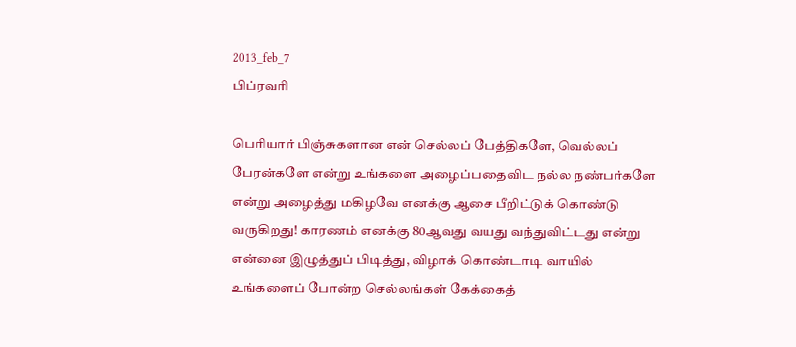2013_feb_7
பிப்ரவரி

பெரியார் பிஞ்சுகளான என் செல்லப் பேத்திகளே, வெல்லப் பேரன்களே என்று உங்களை அழைப்பதைவிட நல்ல நண்பர்களே என்று அழைத்து மகிழவே எனக்கு ஆசை பீறிட்டுக் கொண்டு வருகிறது! காரணம் எனக்கு 80ஆவது வயது வந்துவிட்டது என்று என்னை இழுத்துப் பிடித்து, விழாக் கொண்டாடி வாயில் உங்களைப் போன்ற செல்லங்கள் கேக்கைத்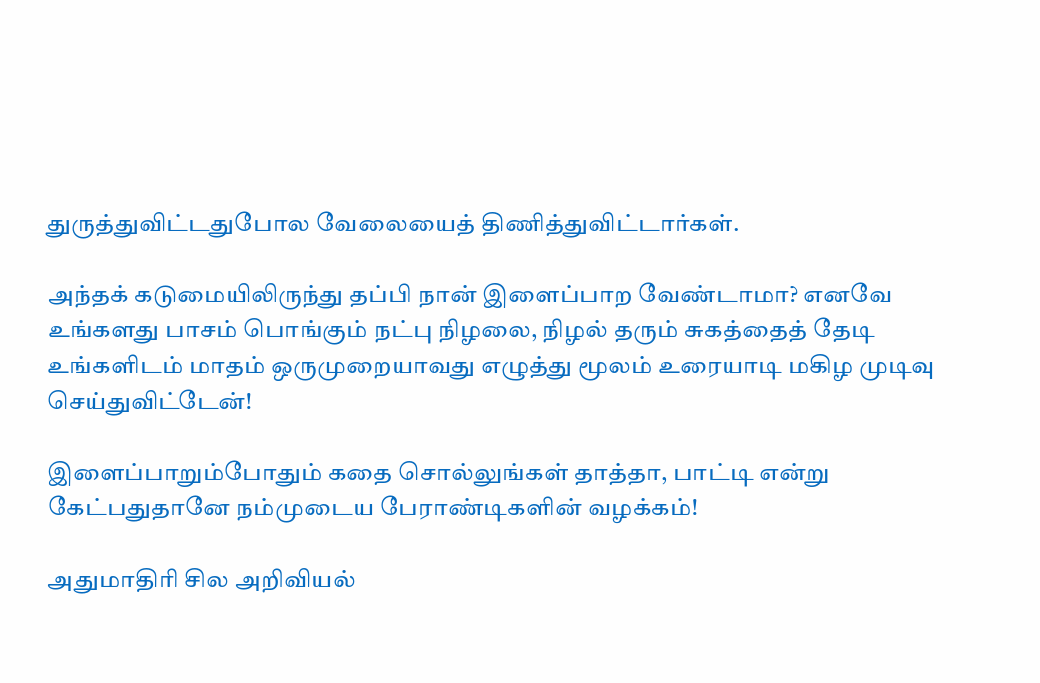துருத்துவிட்டதுபோல வேலையைத் திணித்துவிட்டார்கள்.

அந்தக் கடுமையிலிருந்து தப்பி நான் இளைப்பாற வேண்டாமா? எனவே உங்களது பாசம் பொங்கும் நட்பு நிழலை, நிழல் தரும் சுகத்தைத் தேடி உங்களிடம் மாதம் ஒருமுறையாவது எழுத்து மூலம் உரையாடி மகிழ முடிவு செய்துவிட்டேன்!

இளைப்பாறும்போதும் கதை சொல்லுங்கள் தாத்தா, பாட்டி என்று கேட்பதுதானே நம்முடைய பேராண்டிகளின் வழக்கம்!

அதுமாதிரி சில அறிவியல்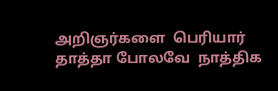அறிஞர்களை  பெரியார் தாத்தா போலவே  நாத்திக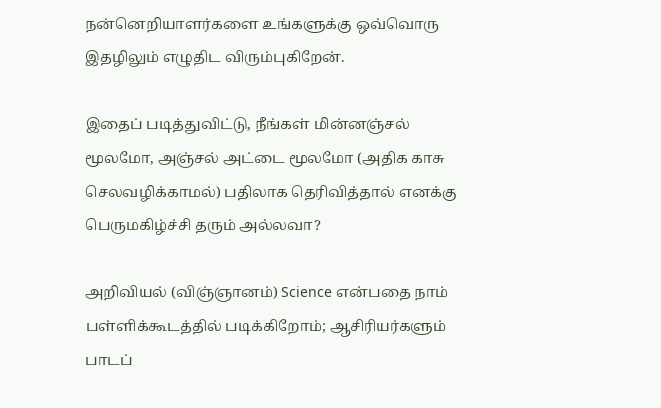நன்னெறியாளர்களை உங்களுக்கு ஒவ்வொரு இதழிலும் எழுதிட விரும்புகிறேன்.

இதைப் படித்துவிட்டு, நீங்கள் மின்னஞ்சல் மூலமோ, அஞ்சல் அட்டை மூலமோ (அதிக காசு செலவழிக்காமல்) பதிலாக தெரிவித்தால் எனக்கு பெருமகிழ்ச்சி தரும் அல்லவா?

அறிவியல் (விஞ்ஞானம்) Science என்பதை நாம் பள்ளிக்கூடத்தில் படிக்கிறோம்; ஆசிரியர்களும் பாடப்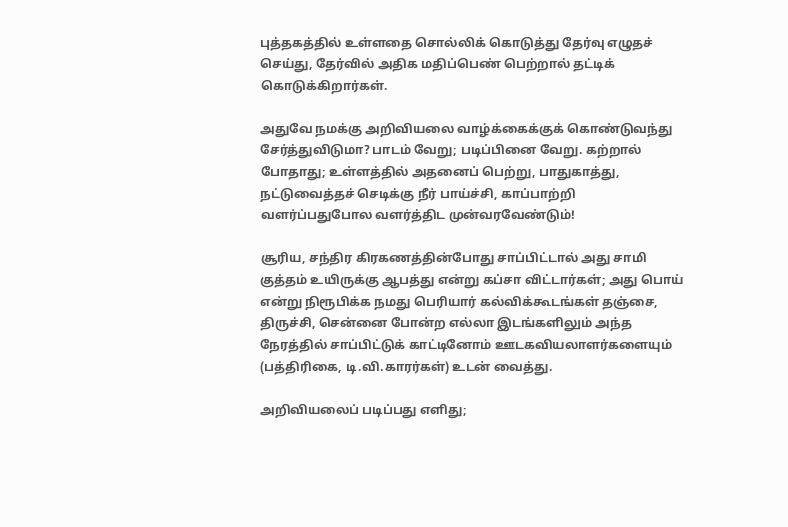புத்தகத்தில் உள்ளதை சொல்லிக் கொடுத்து தேர்வு எழுதச் செய்து, தேர்வில் அதிக மதிப்பெண் பெற்றால் தட்டிக் கொடுக்கிறார்கள்.

அதுவே நமக்கு அறிவியலை வாழ்க்கைக்குக் கொண்டுவந்து சேர்த்துவிடுமா? பாடம் வேறு; படிப்பினை வேறு. கற்றால் போதாது; உள்ளத்தில் அதனைப் பெற்று, பாதுகாத்து, நட்டுவைத்தச் செடிக்கு நீர் பாய்ச்சி, காப்பாற்றி வளர்ப்பதுபோல வளர்த்திட முன்வரவேண்டும்!

சூரிய, சந்திர கிரகணத்தின்போது சாப்பிட்டால் அது சாமி குத்தம் உயிருக்கு ஆபத்து என்று கப்சா விட்டார்கள்; அது பொய் என்று நிரூபிக்க நமது பெரியார் கல்விக்கூடங்கள் தஞ்சை, திருச்சி, சென்னை போன்ற எல்லா இடங்களிலும் அந்த நேரத்தில் சாப்பிட்டுக் காட்டினோம் ஊடகவியலாளர்களையும் (பத்திரிகை, டி.வி.காரர்கள்) உடன் வைத்து.

அறிவியலைப் படிப்பது எளிது;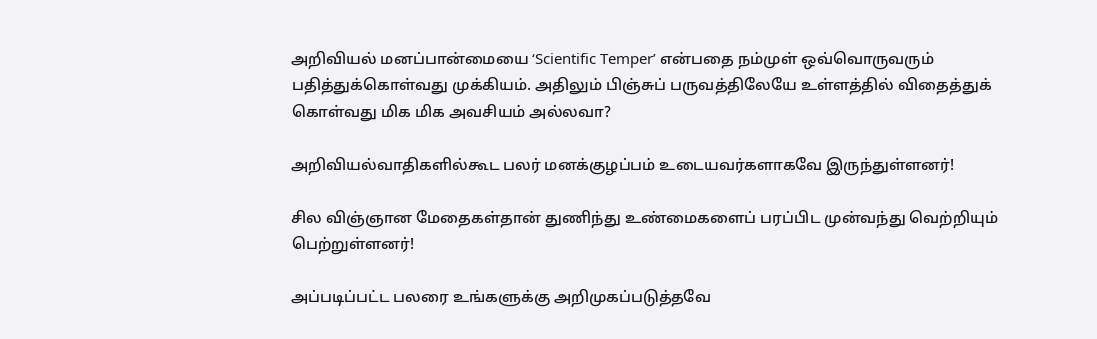அறிவியல் மனப்பான்மையை ‘Scientific Temper’ என்பதை நம்முள் ஒவ்வொருவரும் பதித்துக்கொள்வது முக்கியம். அதிலும் பிஞ்சுப் பருவத்திலேயே உள்ளத்தில் விதைத்துக் கொள்வது மிக மிக அவசியம் அல்லவா?

அறிவியல்வாதிகளில்கூட பலர் மனக்குழப்பம் உடையவர்களாகவே இருந்துள்ளனர்!

சில விஞ்ஞான மேதைகள்தான் துணிந்து உண்மைகளைப் பரப்பிட முன்வந்து வெற்றியும் பெற்றுள்ளனர்!

அப்படிப்பட்ட பலரை உங்களுக்கு அறிமுகப்படுத்தவே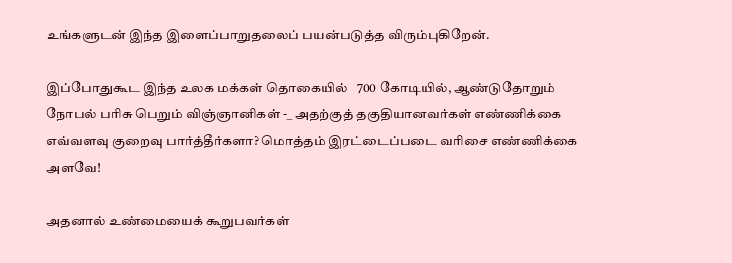உங்களுடன் இந்த இளைப்பாறுதலைப் பயன்படுத்த விரும்புகிறேன்.

இப்போதுகூட இந்த உலக மக்கள் தொகையில்   700 கோடியில், ஆண்டுதோறும் நோபல் பரிசு பெறும் விஞ்ஞானிகள் -_ அதற்குத் தகுதியானவர்கள் எண்ணிக்கை எவ்வளவு குறைவு பார்த்தீர்களா? மொத்தம் இரட்டைப்படை வரிசை எண்ணிக்கை அளவே!

அதனால் உண்மையைக் கூறுபவர்கள்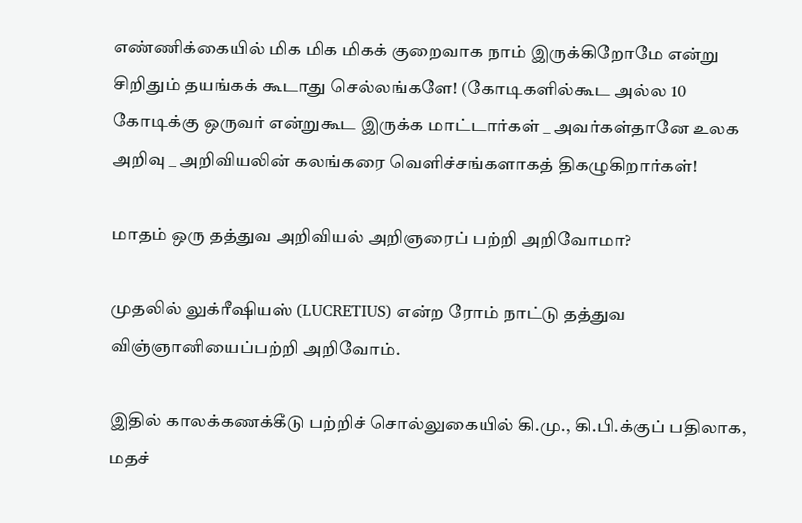எண்ணிக்கையில் மிக மிக மிகக் குறைவாக நாம் இருக்கிறோமே என்று சிறிதும் தயங்கக் கூடாது செல்லங்களே! (கோடிகளில்கூட அல்ல 10 கோடிக்கு ஒருவர் என்றுகூட இருக்க மாட்டார்கள் _ அவர்கள்தானே உலக அறிவு _ அறிவியலின் கலங்கரை வெளிச்சங்களாகத் திகழுகிறார்கள்!

மாதம் ஒரு தத்துவ அறிவியல் அறிஞரைப் பற்றி அறிவோமா?

முதலில் லுக்ரீஷியஸ் (LUCRETIUS) என்ற ரோம் நாட்டு தத்துவ விஞ்ஞானியைப்பற்றி அறிவோம்.

இதில் காலக்கணக்கீடு பற்றிச் சொல்லுகையில் கி.மு., கி.பி.க்குப் பதிலாக, மதச்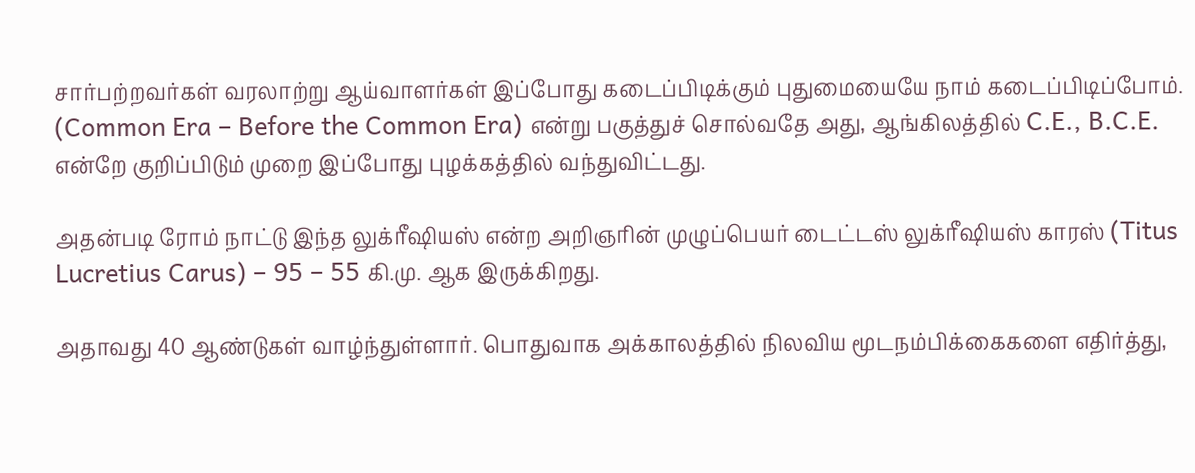சார்பற்றவர்கள் வரலாற்று ஆய்வாளர்கள் இப்போது கடைப்பிடிக்கும் புதுமையையே நாம் கடைப்பிடிப்போம். (Common Era – Before the Common Era) என்று பகுத்துச் சொல்வதே அது, ஆங்கிலத்தில் C.E., B.C.E. என்றே குறிப்பிடும் முறை இப்போது புழக்கத்தில் வந்துவிட்டது.

அதன்படி ரோம் நாட்டு இந்த லுக்ரீஷியஸ் என்ற அறிஞரின் முழுப்பெயர் டைட்டஸ் லுக்ரீஷியஸ் காரஸ் (Titus Lucretius Carus) – 95 – 55 கி.மு. ஆக இருக்கிறது.

அதாவது 40 ஆண்டுகள் வாழ்ந்துள்ளார். பொதுவாக அக்காலத்தில் நிலவிய மூடநம்பிக்கைகளை எதிர்த்து,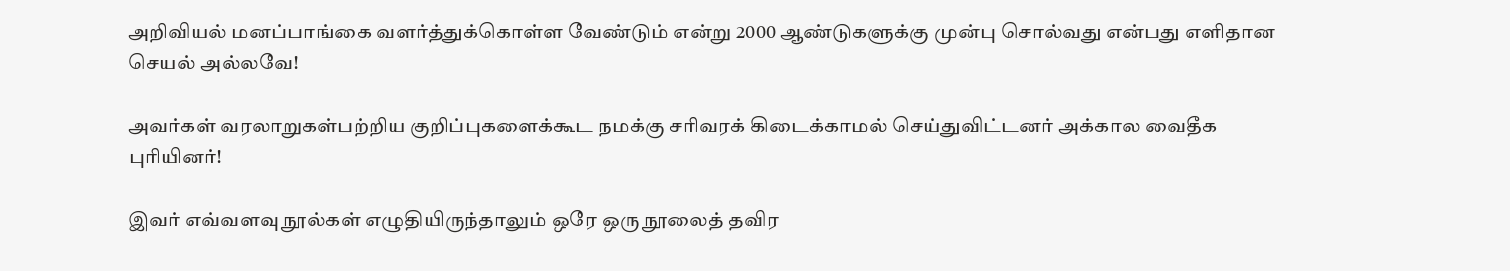அறிவியல் மனப்பாங்கை வளர்த்துக்கொள்ள வேண்டும் என்று 2000 ஆண்டுகளுக்கு முன்பு சொல்வது என்பது எளிதான செயல் அல்லவே!

அவர்கள் வரலாறுகள்பற்றிய குறிப்புகளைக்கூட நமக்கு சரிவரக் கிடைக்காமல் செய்துவிட்டனர் அக்கால வைதீக புரியினர்!

இவர் எவ்வளவு நூல்கள் எழுதியிருந்தாலும் ஒரே ஒரு நூலைத் தவிர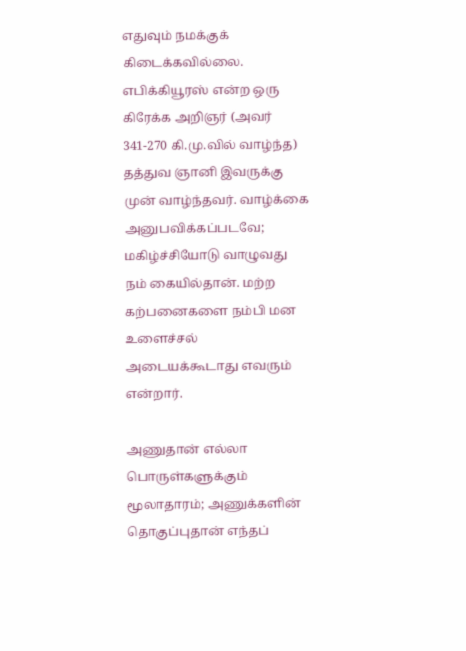எதுவும் நமக்குக் கிடைக்கவில்லை. எபிக்கியூரஸ் என்ற ஒரு கிரேக்க அறிஞர் (அவர் 341-270 கி.மு.வில் வாழ்ந்த) தத்துவ ஞானி இவருக்கு முன் வாழ்ந்தவர். வாழ்க்கை அனுபவிக்கப்படவே; மகிழ்ச்சியோடு வாழுவது நம் கையில்தான். மற்ற கற்பனைகளை நம்பி மன உளைச்சல் அடையக்கூடாது எவரும் என்றார்.

அணுதான் எல்லா பொருள்களுக்கும் மூலாதாரம்; அணுக்களின் தொகுப்புதான் எந்தப்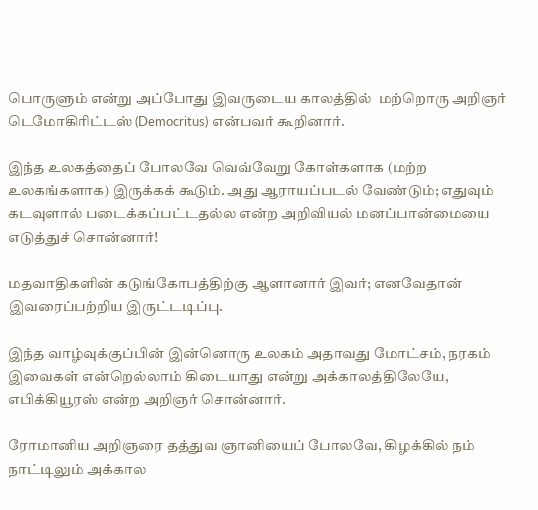பொருளும் என்று அப்போது இவருடைய காலத்தில்  மற்றொரு அறிஞர் டெமோகிரிட்டஸ் (Democritus) என்பவர் கூறினார்.

இந்த உலகத்தைப் போலவே வெவ்வேறு கோள்களாக (மற்ற உலகங்களாக) இருக்கக் கூடும். அது ஆராயப்படல் வேண்டும்; எதுவும் கடவுளால் படைக்கப்பட்டதல்ல என்ற அறிவியல் மனப்பான்மையை எடுத்துச் சொன்னார்!

மதவாதிகளின் கடுங்கோபத்திற்கு ஆளானார் இவர்; எனவேதான் இவரைப்பற்றிய இருட்டடிப்பு.

இந்த வாழ்வுக்குப்பின் இன்னொரு உலகம் அதாவது மோட்சம், நரகம் இவைகள் என்றெல்லாம் கிடையாது என்று அக்காலத்திலேயே, எபிக்கியூரஸ் என்ற அறிஞர் சொன்னார்.

ரோமானிய அறிஞரை தத்துவ ஞானியைப் போலவே, கிழக்கில் நம் நாட்டிலும் அக்கால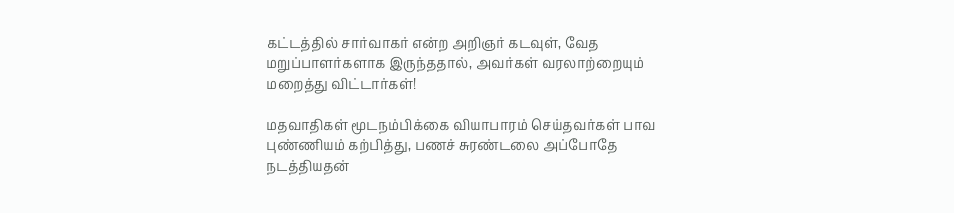கட்டத்தில் சார்வாகர் என்ற அறிஞர் கடவுள், வேத மறுப்பாளர்களாக இருந்ததால், அவர்கள் வரலாற்றையும் மறைத்து விட்டார்கள்!

மதவாதிகள் மூடநம்பிக்கை வியாபாரம் செய்தவர்கள் பாவ புண்ணியம் கற்பித்து, பணச் சுரண்டலை அப்போதே நடத்தியதன்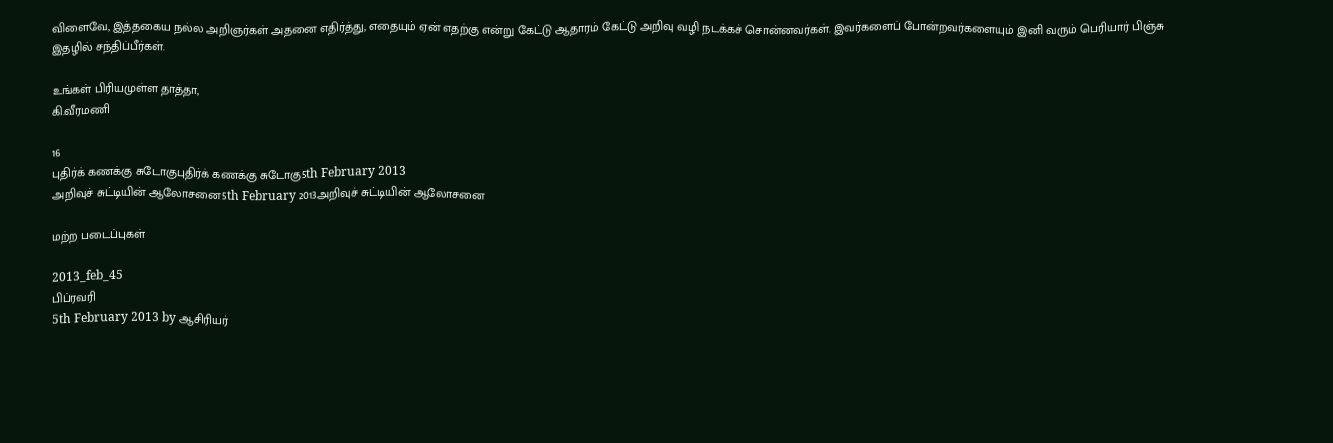விளைவே, இத்தகைய நல்ல அறிஞர்கள் அதனை எதிர்த்து, எதையும் ஏன் எதற்கு என்று கேட்டு ஆதாரம் கேட்டு அறிவு வழி நடக்கச் சொன்னவர்கள். இவர்களைப் போன்றவர்களையும் இனி வரும் பெரியார் பிஞ்சு இதழில் சந்திப்பீர்கள்.

உங்கள் பிரியமுள்ள தாத்தா,
கி.வீரமணி

16
புதிர்க் கணக்கு சுடோகுபுதிர்க் கணக்கு சுடோகு5th February 2013
அறிவுச் சுட்டியின் ஆலோசனை5th February 2013அறிவுச் சுட்டியின் ஆலோசனை

மற்ற படைப்புகள்

2013_feb_45
பிப்ரவரி
5th February 2013 by ஆசிரியர்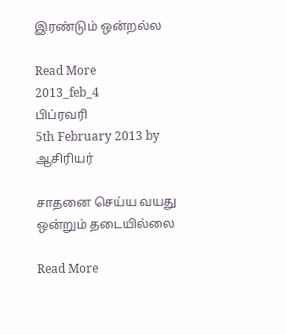இரண்டும் ஒன்றல்ல

Read More
2013_feb_4
பிப்ரவரி
5th February 2013 by ஆசிரியர்

சாதனை செய்ய வயது ஒன்றும் தடையில்லை

Read More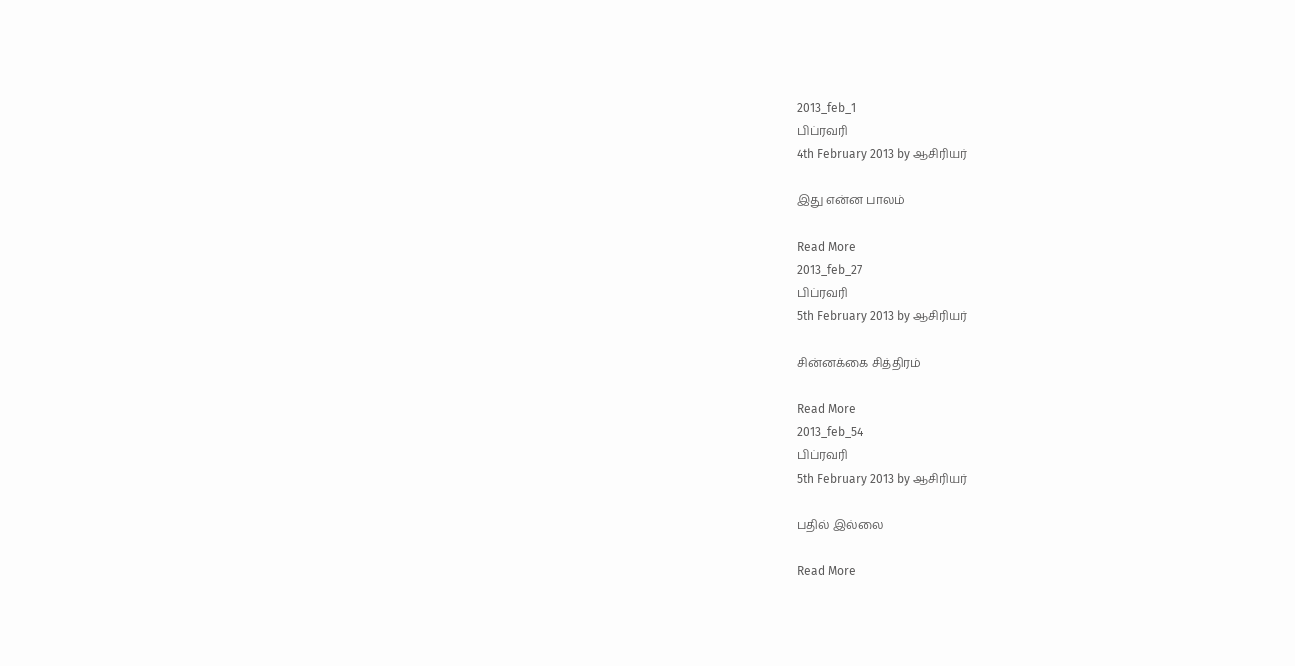2013_feb_1
பிப்ரவரி
4th February 2013 by ஆசிரியர்

இது என்ன பாலம்

Read More
2013_feb_27
பிப்ரவரி
5th February 2013 by ஆசிரியர்

சின்னக்கை சித்திரம்

Read More
2013_feb_54
பிப்ரவரி
5th February 2013 by ஆசிரியர்

பதில் இல்லை

Read More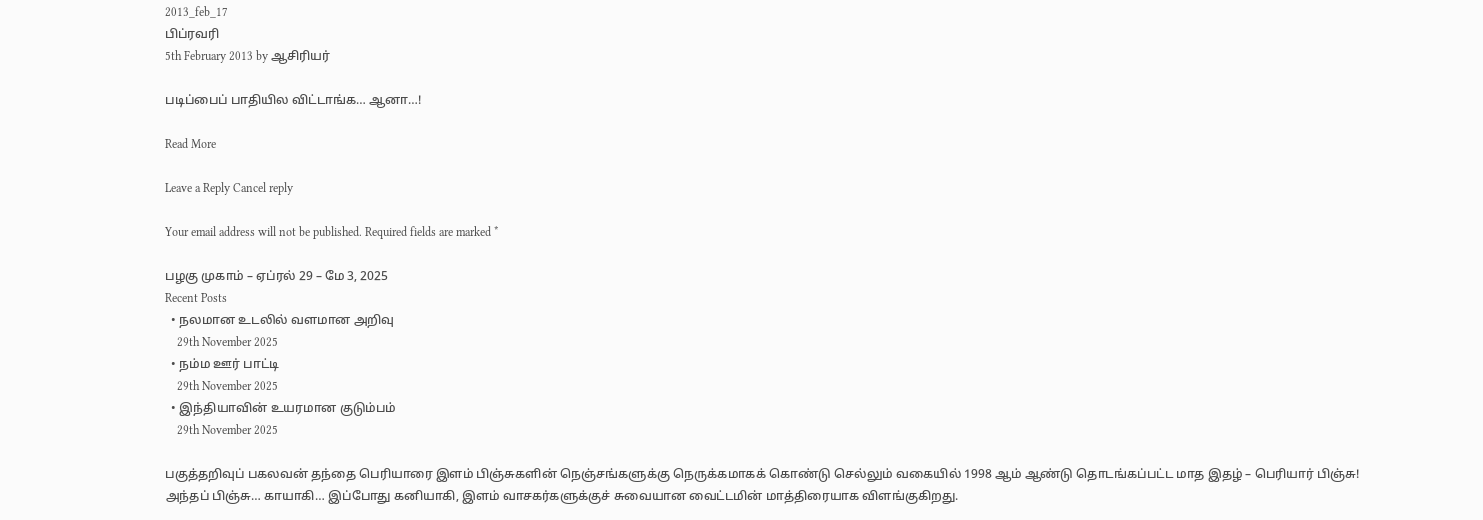2013_feb_17
பிப்ரவரி
5th February 2013 by ஆசிரியர்

படிப்பைப் பாதியில விட்டாங்க… ஆனா…!

Read More

Leave a Reply Cancel reply

Your email address will not be published. Required fields are marked *

பழகு முகாம் – ஏப்ரல் 29 – மே 3, 2025
Recent Posts
  • நலமான உடலில் வளமான அறிவு
    29th November 2025
  • நம்ம ஊர் பாட்டி
    29th November 2025
  • இந்தியாவின் உயரமான குடும்பம்
    29th November 2025

பகுத்தறிவுப் பகலவன் தந்தை பெரியாரை இளம் பிஞ்சுகளின் நெஞ்சங்களுக்கு நெருக்கமாகக் கொண்டு செல்லும் வகையில் 1998 ஆம் ஆண்டு தொடங்கப்பட்ட மாத இதழ் – பெரியார் பிஞ்சு! அந்தப் பிஞ்சு… காயாகி… இப்போது கனியாகி, இளம் வாசகர்களுக்குச் சுவையான வைட்டமின் மாத்திரையாக விளங்குகிறது.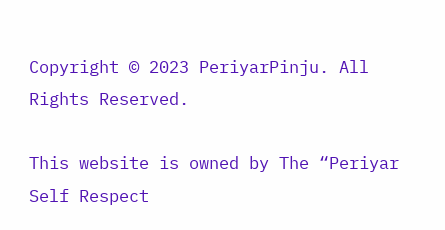Copyright © 2023 PeriyarPinju. All Rights Reserved.

This website is owned by The “Periyar Self Respect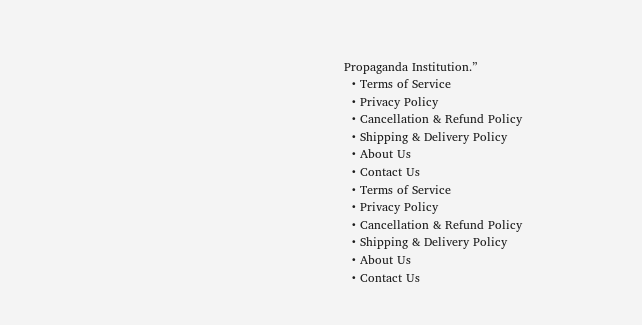Propaganda Institution.”
  • Terms of Service
  • Privacy Policy
  • Cancellation & Refund Policy
  • Shipping & Delivery Policy
  • About Us
  • Contact Us
  • Terms of Service
  • Privacy Policy
  • Cancellation & Refund Policy
  • Shipping & Delivery Policy
  • About Us
  • Contact Us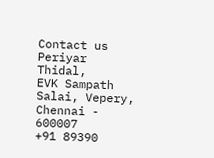Contact us
Periyar Thidal,
EVK Sampath Salai, Vepery,
Chennai - 600007
+91 89390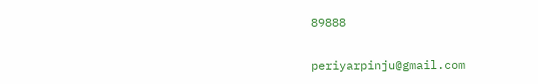89888

periyarpinju@gmail.com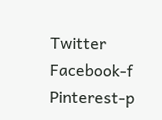Twitter Facebook-f Pinterest-p